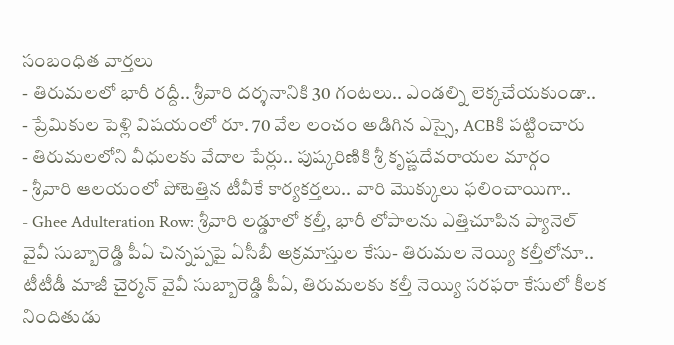సంబంధిత వార్తలు
- తిరుమలలో భారీ రద్దీ.. శ్రీవారి దర్శనానికి 30 గంటలు.. ఎండల్ని లెక్కచేయకుండా..
- ప్రేమికుల పెళ్లి విషయంలో రూ. 70 వేల లంచం అడిగిన ఎస్సై, ACBకి పట్టించారు
- తిరుమలలోని వీధులకు వేదాల పేర్లు.. పుష్కరిణికి శ్రీ కృష్ణదేవరాయల మార్గం
- శ్రీవారి ఆలయంలో పోటెత్తిన టీవీకే కార్యకర్తలు.. వారి మొక్కులు ఫలించాయిగా..
- Ghee Adulteration Row: శ్రీవారి లడ్డూలో కల్తీ, భారీ లోపాలను ఎత్తిచూపిన ప్యానెల్
వైవీ సుబ్బారెడ్డి పీఏ చిన్నప్పపై ఏసీబీ అక్రమాస్తుల కేసు- తిరుమల నెయ్యి కల్తీలోనూ..
టీటీడీ మాజీ చైర్మన్ వైవీ సుబ్బారెడ్డి పీఏ, తిరుమలకు కల్తీ నెయ్యి సరఫరా కేసులో కీలక నిందితుడు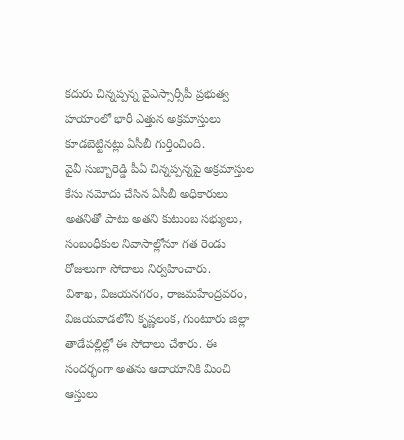కదురు చిన్నప్పన్న వైఎస్సార్సీపీ ప్రభుత్వ హయాంలో భారీ ఎత్తున అక్రమాస్తులు కూడబెట్టినట్లు ఏసీబీ గుర్తించింది.
వైవీ సుబ్బారెడ్డి పీఏ చిన్నప్పన్నపై అక్రమాస్తుల కేసు నమోదు చేసిన ఏసీబీ అధికారులు అతనితో పాటు అతని కుటుంబ సభ్యులు, సంబంధీకుల నివాసాల్లోనూ గత రెండు రోజులుగా సోదాలు నిర్వహించారు.
విశాఖ, విజయనగరం, రాజమహేంద్రవరం, విజయవాడలోని కృష్ణలంక, గుంటూరు జిల్లా తాడేపల్లిల్లో ఈ సోదాలు చేశారు. ఈ సందర్భంగా అతను ఆదాయానికి మించి ఆస్తులు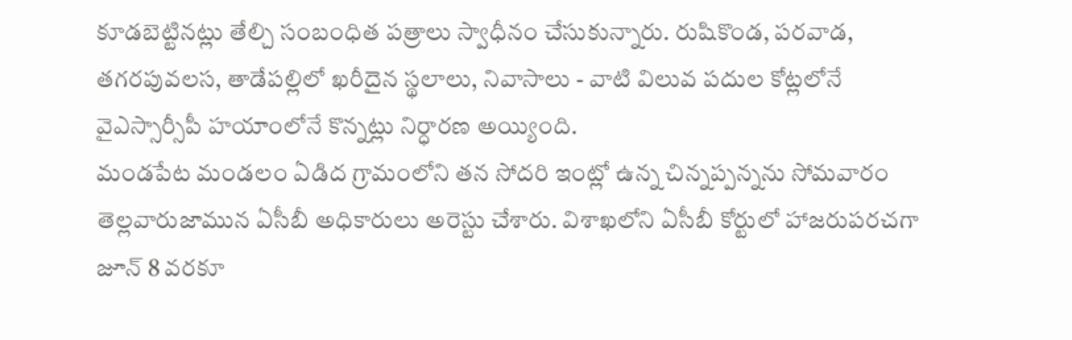కూడబెట్టినట్లు తేల్చి సంబంధిత పత్రాలు స్వాధీనం చేసుకున్నారు. రుషికొండ, పరవాడ, తగరపువలస, తాడేపల్లిలో ఖరీదైన స్థలాలు, నివాసాలు - వాటి విలువ పదుల కోట్లలోనే వైఎస్సార్సీపీ హయాంలోనే కొన్నట్లు నిర్ధారణ అయ్యింది.
మండపేట మండలం ఏడిద గ్రామంలోని తన సోదరి ఇంట్లో ఉన్న చిన్నప్పన్నను సోమవారం తెల్లవారుజామున ఏసీబీ అధికారులు అరెస్టు చేశారు. విశాఖలోని ఏసీబీ కోర్టులో హాజరుపరచగా జూన్ 8 వరకూ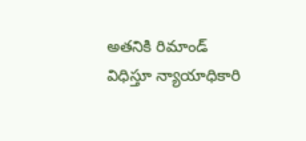అతనికి రిమాండ్ విధిస్తూ న్యాయాధికారి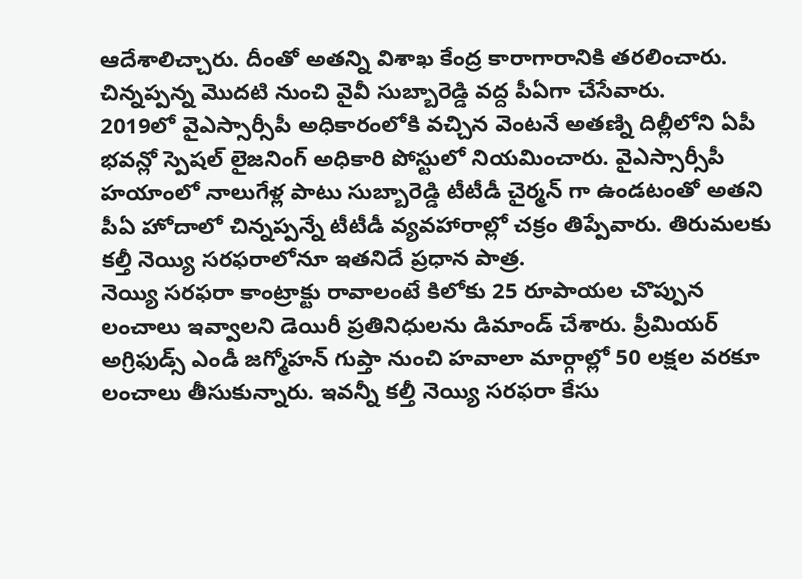ఆదేశాలిచ్చారు. దీంతో అతన్ని విశాఖ కేంద్ర కారాగారానికి తరలించారు. చిన్నప్పన్న మొదటి నుంచి వైవీ సుబ్బారెడ్డి వద్ద పీఏగా చేసేవారు.
2019లో వైఎస్సార్సీపీ అధికారంలోకి వచ్చిన వెంటనే అతణ్ని దిల్లీలోని ఏపీ భవన్లో స్పెషల్ లైజనింగ్ అధికారి పోస్టులో నియమించారు. వైఎస్సార్సీపీ హయాంలో నాలుగేళ్ల పాటు సుబ్బారెడ్డి టీటీడీ చైర్మన్ గా ఉండటంతో అతని పీఏ హోదాలో చిన్నప్పన్నే టీటీడీ వ్యవహారాల్లో చక్రం తిప్పేవారు. తిరుమలకు కల్తీ నెయ్యి సరఫరాలోనూ ఇతనిదే ప్రధాన పాత్ర.
నెయ్యి సరఫరా కాంట్రాక్టు రావాలంటే కిలోకు 25 రూపాయల చొప్పున లంచాలు ఇవ్వాలని డెయిరీ ప్రతినిధులను డిమాండ్ చేశారు. ప్రీమియర్ అగ్రిఫుడ్స్ ఎండీ జగ్మోహన్ గుప్తా నుంచి హవాలా మార్గాల్లో 50 లక్షల వరకూ లంచాలు తీసుకున్నారు. ఇవన్నీ కల్తీ నెయ్యి సరఫరా కేసు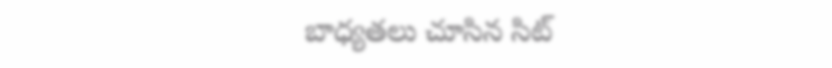బాధ్యతలు చూసిన సిట్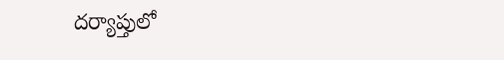దర్యాప్తులో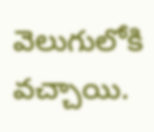వెలుగులోకి వచ్చాయి.